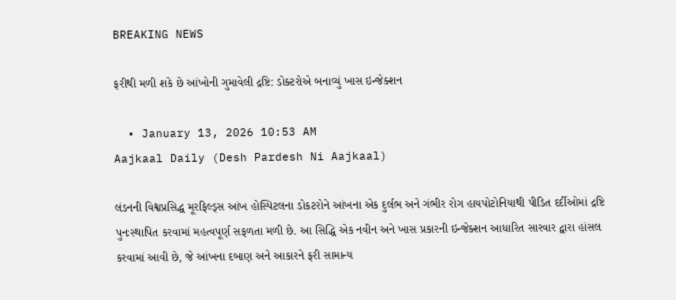BREAKING NEWS

ફરીથી મળી શકે છે આંખોની ગુમાવેલી દ્રષ્ટિ: ડોક્ટરોએ બનાવ્યું ખાસ ઇન્જેક્શન

  • January 13, 2026 10:53 AM
Aajkaal Daily (Desh Pardesh Ni Aajkaal)

લંડનની વિશ્વપ્રસિદ્ધ મૂરફિલ્ડ્સ આંખ હોસ્પિટલના ડોકટરોને આંખના એક દુર્લભ અને ગંભીર રોગ હાયપોટોનિયાથી પીડિત દર્દીઓમાં દ્રષ્ટિ પુનઃસ્થાપિત કરવામાં મહત્વપૂર્ણ સફળતા મળી છે. આ સિદ્ધિ એક નવીન અને ખાસ પ્રકારની ઇન્જેક્શન આધારિત સારવાર દ્વારા હાંસલ કરવામાં આવી છે, જે આંખના દબાણ અને આકારને ફરી સામાન્ય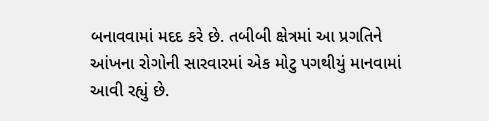બનાવવામાં મદદ કરે છે. તબીબી ક્ષેત્રમાં આ પ્રગતિને આંખના રોગોની સારવારમાં એક મોટુ પગથીયું માનવામાં આવી રહ્યું છે.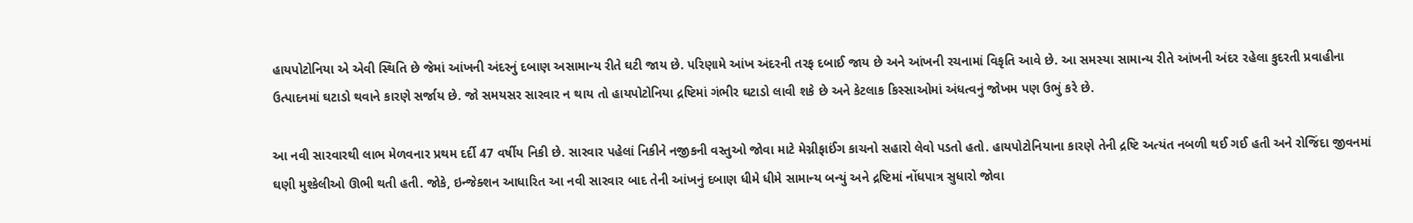હાયપોટોનિયા એ એવી સ્થિતિ છે જેમાં આંખની અંદરનું દબાણ અસામાન્ય રીતે ઘટી જાય છે. પરિણામે આંખ અંદરની તરફ દબાઈ જાય છે અને આંખની રચનામાં વિકૃતિ આવે છે. આ સમસ્યા સામાન્ય રીતે આંખની અંદર રહેલા કુદરતી પ્રવાહીના ઉત્પાદનમાં ઘટાડો થવાને કારણે સર્જાય છે. જો સમયસર સારવાર ન થાય તો હાયપોટોનિયા દ્રષ્ટિમાં ગંભીર ઘટાડો લાવી શકે છે અને કેટલાક કિસ્સાઓમાં અંધત્વનું જોખમ પણ ઉભું કરે છે.

આ નવી સારવારથી લાભ મેળવનાર પ્રથમ દર્દી 47 વર્ષીય નિકી છે. સારવાર પહેલાં નિકીને નજીકની વસ્તુઓ જોવા માટે મેગ્નીફાઈંગ કાચનો સહારો લેવો પડતો હતો. હાયપોટોનિયાના કારણે તેની દ્રષ્ટિ અત્યંત નબળી થઈ ગઈ હતી અને રોજિંદા જીવનમાં ઘણી મુશ્કેલીઓ ઊભી થતી હતી. જોકે, ઇન્જેક્શન આધારિત આ નવી સારવાર બાદ તેની આંખનું દબાણ ધીમે ધીમે સામાન્ય બન્યું અને દ્રષ્ટિમાં નોંધપાત્ર સુધારો જોવા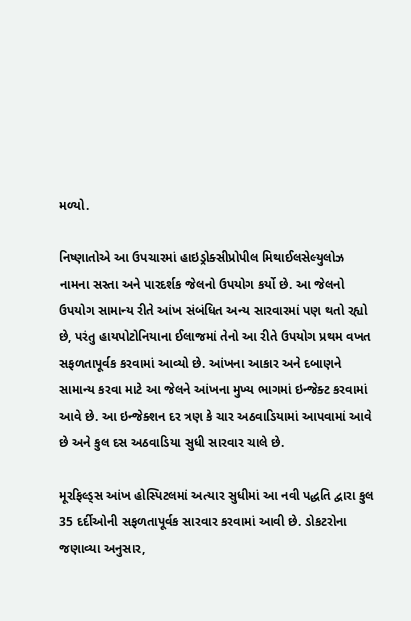મળ્યો.

નિષ્ણાતોએ આ ઉપચારમાં હાઇડ્રોક્સીપ્રોપીલ મિથાઈલસેલ્યુલોઝ નામના સસ્તા અને પારદર્શક જેલનો ઉપયોગ કર્યો છે. આ જેલનો ઉપયોગ સામાન્ય રીતે આંખ સંબંધિત અન્ય સારવારમાં પણ થતો રહ્યો છે, પરંતુ હાયપોટોનિયાના ઈલાજમાં તેનો આ રીતે ઉપયોગ પ્રથમ વખત સફળતાપૂર્વક કરવામાં આવ્યો છે. આંખના આકાર અને દબાણને સામાન્ય કરવા માટે આ જેલને આંખના મુખ્ય ભાગમાં ઇન્જેક્ટ કરવામાં આવે છે. આ ઇન્જેક્શન દર ત્રણ કે ચાર અઠવાડિયામાં આપવામાં આવે છે અને કુલ દસ અઠવાડિયા સુધી સારવાર ચાલે છે.

મૂરફિલ્ડ્સ આંખ હોસ્પિટલમાં અત્યાર સુધીમાં આ નવી પદ્ધતિ દ્વારા કુલ 35 દર્દીઓની સફળતાપૂર્વક સારવાર કરવામાં આવી છે. ડોકટરોના જણાવ્યા અનુસાર,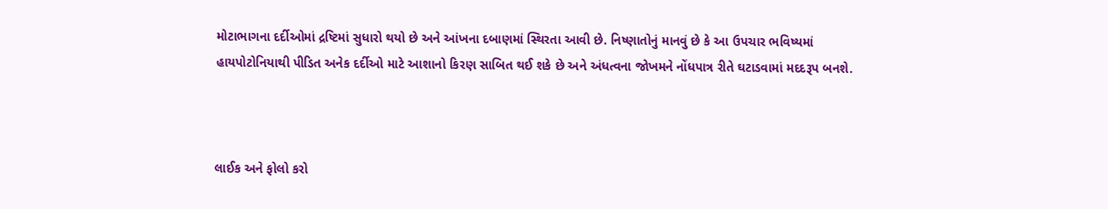મોટાભાગના દર્દીઓમાં દ્રષ્ટિમાં સુધારો થયો છે અને આંખના દબાણમાં સ્થિરતા આવી છે. નિષ્ણાતોનું માનવું છે કે આ ઉપચાર ભવિષ્યમાં હાયપોટોનિયાથી પીડિત અનેક દર્દીઓ માટે આશાનો કિરણ સાબિત થઈ શકે છે અને અંધત્વના જોખમને નોંધપાત્ર રીતે ઘટાડવામાં મદદરૂપ બનશે.



લાઈક અને ફોલો કરો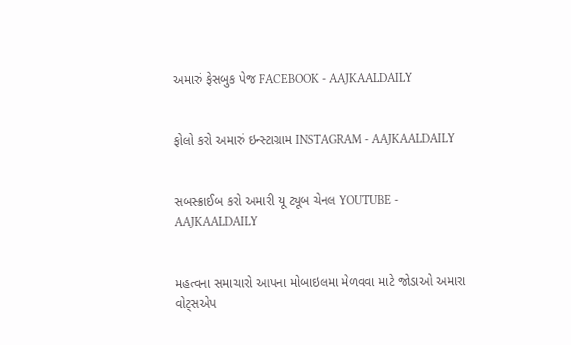અમારું ફેસબુક પેજ FACEBOOK - AAJKAALDAILY


ફોલો કરો અમારું ઇન્સ્ટાગ્રામ INSTAGRAM - AAJKAALDAILY


સબસ્ક્રાઈબ કરો અમારી યૂ ટ્યૂબ ચેનલ YOUTUBE - AAJKAALDAILY


મહત્વના સમાચારો આપના મોબાઇલમા મેળવવા માટે જોડાઓ અમારા વોટ્સએપ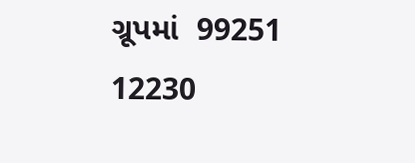ગ્રૂપમાં  99251 12230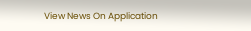View News On Application